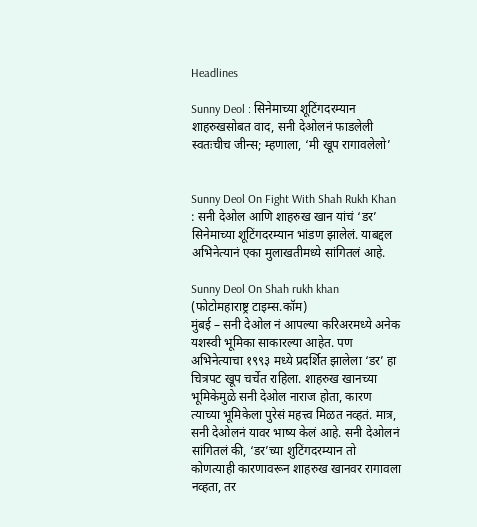Headlines

Sunny Deol : सिनेमाच्या शूटिंगदरम्यान शाहरुखसोबत वाद, सनी देओलनं फाडलेली स्वतःचीच जीन्स; म्हणाला, ‘मी खूप रागावलेलो’


Sunny Deol On Fight With Shah Rukh Khan : सनी देओल आणि शाहरुख खान यांचं ‘डर’ सिनेमाच्या शूटिंगदरम्यान भांडण झालेलं. याबद्दल अभिनेत्यानं एका मुलाखतीमध्ये सांगितलं आहे.

Sunny Deol On Shah rukh khan
(फोटोमहाराष्ट्र टाइम्स.कॉम)
मुंबई – सनी देओल नं आपल्या करिअरमध्ये अनेक यशस्वी भूमिका साकारल्या आहेत. पण अभिनेत्याचा १९९३ मध्ये प्रदर्शित झालेला ‘डर’ हा चित्रपट खूप चर्चेत राहिला. शाहरुख खानच्या भूमिकेमुळे सनी देओल नाराज होता, कारण त्याच्या भूमिकेला पुरेसं महत्त्व मिळत नव्हतं. मात्र, सनी देओलनं यावर भाष्य केलं आहे. सनी देओलनं सांगितलं की, ‘डर’च्या शुटिंगदरम्यान तो कोणत्याही कारणावरून शाहरुख खानवर रागावला नव्हता, तर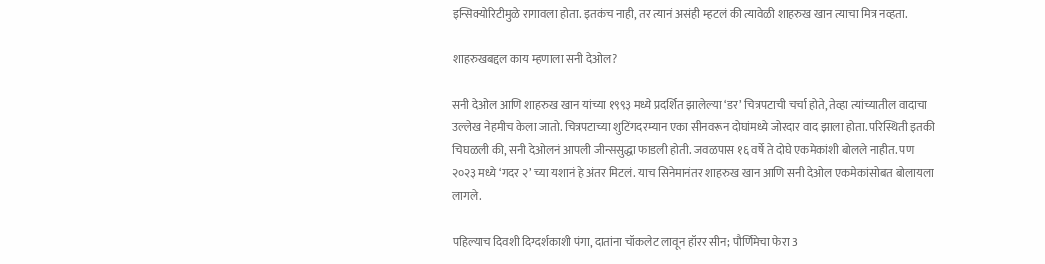इन्सिक्योरिटीमुळे रागावला होता. इतकंच नाही, तर त्यानं असंही म्हटलं की त्यावेळी शाहरुख खान त्याचा मित्र नव्हता.

शाहरुखबद्दल काय म्हणाला सनी देओल?

सनी देओल आणि शाहरुख खान यांच्या १९९३ मध्ये प्रदर्शित झालेल्या ‘डर’ चित्रपटाची चर्चा होते, तेव्हा त्यांच्यातील वादाचा उल्लेख नेहमीच केला जातो. चित्रपटाच्या शुटिंगदरम्यान एका सीनवरून दोघांमध्ये जोरदार वाद झाला होता. परिस्थिती इतकी चिघळली की, सनी देओलनं आपली जीन्ससुद्धा फाडली होती. जवळपास १६ वर्षे ते दोघे एकमेकांशी बोलले नाहीत. पण २०२३ मध्ये ‘गदर २’ च्या यशानं हे अंतर मिटलं. याच सिनेमानंतर शाहरुख खान आणि सनी देओल एकमेकांसोबत बोलायला लागले.

पहिल्याच दिवशी दिग्दर्शकाशी पंगा, दातांना चॉकलेट लावून हॉरर सीन; पौर्णिमेचा फेरा 3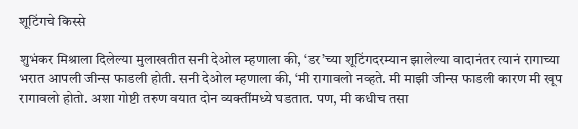शूटिंगचे किस्से

शुभंकर मिश्राला दिलेल्या मुलाखतीत सनी देओल म्हणाला की, ‘डर’च्या शूटिंगदरम्यान झालेल्या वादानंतर त्यानं रागाच्या भरात आपली जीन्स फाडली होती. सनी देओल म्हणाला की, ‘मी रागावलो नव्हते. मी माझी जीन्स फाडली कारण मी खूप रागावलो होतो. अशा गोष्टी तरुण वयात दोन व्यक्तींमध्ये घडतात. पण, मी कधीच तसा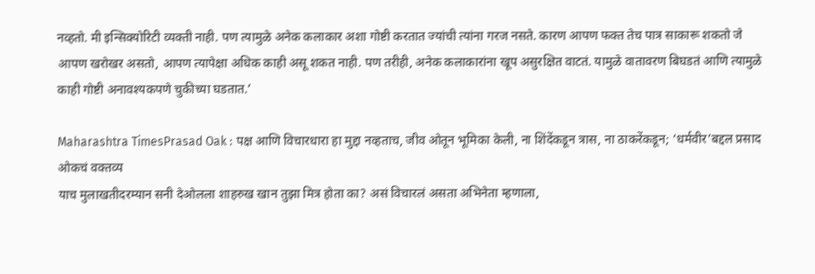नव्हतो. मी इन्सिक्योरिटी व्यक्ती नाही. पण त्यामुळे अनेक कलाकार अशा गोष्टी करतात ज्यांची त्यांना गरज नसते. कारण आपण फक्त तेच पात्र साकारू शकतो जे आपण खरोखर असतो, आपण त्यापेक्षा अधिक काही असू शकत नाही. पण तरीही, अनेक कलाकारांना खूप असुरक्षित वाटतं. यामुळे वातावरण बिघडतं आणि त्यामुळे काही गोष्टी अनावश्यकपणे चुकीच्या घडतात.’

Maharashtra TimesPrasad Oak : पक्ष आणि विचारधारा हा मुद्दा नव्हताच, जीव ओतून भूमिका केली, ना शिंदेंकडून त्रास, ना ठाकरेंकडून; ‘धर्मवीर’बद्दल प्रसाद ओकचं वक्तव्य
याच मुलाखतीदरम्यान सनी देओलला शाहरुख खान तुझा मित्र होता का? असं विचारलं असता अभिनेता म्हणाला,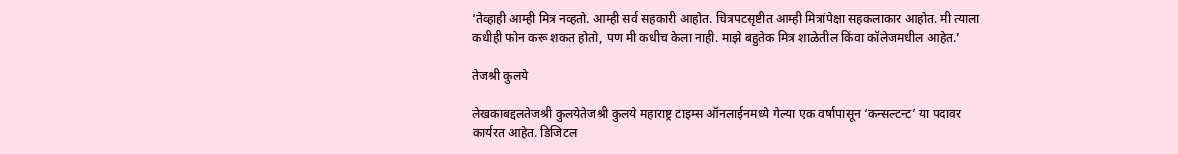‘तेव्हाही आम्ही मित्र नव्हतो. आम्ही सर्व सहकारी आहोत. चित्रपटसृष्टीत आम्ही मित्रांपेक्षा सहकलाकार आहोत. मी त्याला कधीही फोन करू शकत होतो, पण मी कधीच केला नाही. माझे बहुतेक मित्र शाळेतील किंवा कॉलेजमधील आहेत.’

तेजश्री कुलये

लेखकाबद्दलतेजश्री कुलयेतेजश्री कुलये महाराष्ट्र टाइम्स ऑनलाईनमध्ये गेल्या एक वर्षापासून ‘कन्सल्टन्ट’ या पदावर कार्यरत आहेत. डिजिटल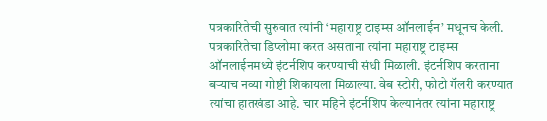पत्रकारितेची सुरुवात त्यांनी ‘महाराष्ट्र टाइम्स ऑनलाईन’ मधूनच केली. पत्रकारितेचा डिप्लोमा करत असताना त्यांना महाराष्ट्र टाइम्स ऑनलाईनमध्ये इंटर्नशिप करण्याची संधी मिळाली. इंटर्नशिप करताना बऱ्याच नव्या गोष्टी शिकायला मिळाल्या. वेब स्टोरी, फोटो गॅलरी करण्यात त्यांचा हातखंडा आहे. चार महिने इंटर्नशिप केल्यानंतर त्यांना महाराष्ट्र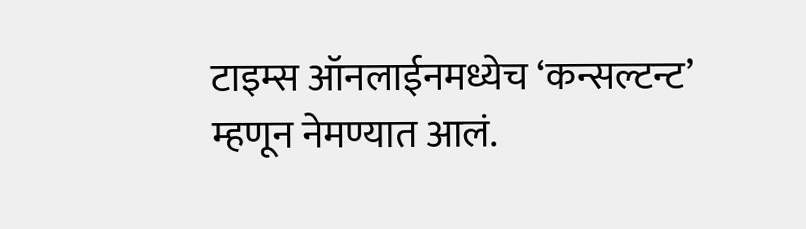टाइम्स ऑनलाईनमध्येच ‘कन्सल्टन्ट’ म्हणून नेमण्यात आलं.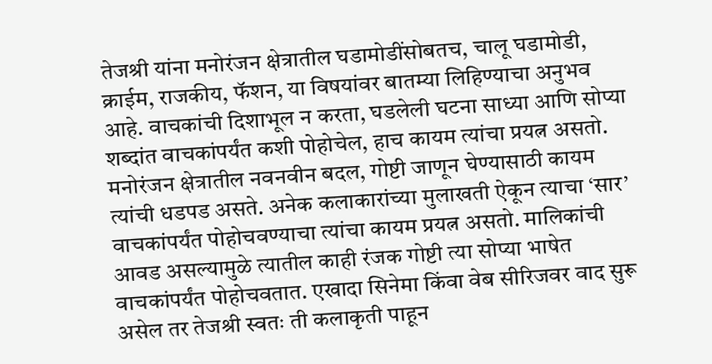तेजश्री यांना मनोरंजन क्षेत्रातील घडामोडींसोबतच, चालू घडामोडी, क्राईम, राजकीय, फॅशन, या विषयांवर बातम्या लिहिण्याचा अनुभव आहे. वाचकांची दिशाभूल न करता, घडलेली घटना साध्या आणि सोप्या शब्दांत वाचकांपर्यंत कशी पोहोचेल, हाच कायम त्यांचा प्रयत्न असतो. मनोरंजन क्षेत्रातील नवनवीन बदल, गोष्टी जाणून घेण्यासाठी कायम त्यांची धडपड असते. अनेक कलाकारांच्या मुलाखती ऐकून त्याचा ‘सार’ वाचकांपर्यंत पोहोचवण्याचा त्यांचा कायम प्रयत्न असतो. मालिकांची आवड असल्यामुळे त्यातील काही रंजक गोष्टी त्या सोप्या भाषेत वाचकांपर्यंत पोहोचवतात. एखादा सिनेमा किंवा वेब सीरिजवर वाद सुरू असेल तर तेजश्री स्वतः ती कलाकृती पाहून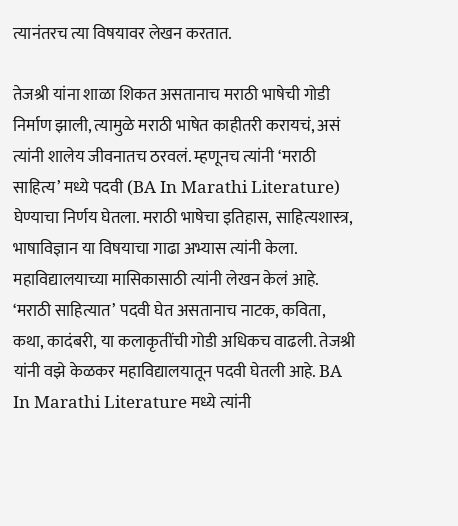त्यानंतरच त्या विषयावर लेखन करतात.

तेजश्री यांना शाळा शिकत असतानाच मराठी भाषेची गोडी निर्माण झाली, त्यामुळे मराठी भाषेत काहीतरी करायचं, असं त्यांनी शालेय जीवनातच ठरवलं. म्हणूनच त्यांनी ‘मराठी साहित्य’ मध्ये पदवी (BA In Marathi Literature) घेण्याचा निर्णय घेतला. मराठी भाषेचा इतिहास, साहित्यशास्त्र, भाषाविज्ञान या विषयाचा गाढा अभ्यास त्यांनी केला. महाविद्यालयाच्या मासिकासाठी त्यांनी लेखन केलं आहे. ‘मराठी साहित्यात’ पदवी घेत असतानाच नाटक, कविता, कथा, कादंबरी, या कलाकृतींची गोडी अधिकच वाढली. तेजश्री यांनी वझे केळकर महाविद्यालयातून पदवी घेतली आहे. BA In Marathi Literature मध्ये त्यांनी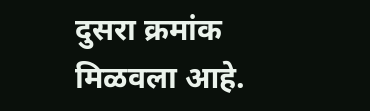दुसरा क्रमांक मिळवला आहे.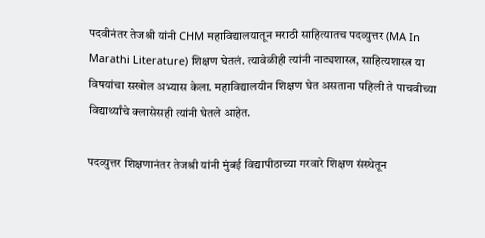पदवीनंतर तेजश्री यांनी CHM महाविद्यालयातून मराठी साहित्यातच पदव्युत्तर (MA In Marathi Literature) शिक्षण घेतलं. त्यावेळीही त्यांनी नाट्यशास्त्र, साहित्यशास्त्र या विषयांचा सखोल अभ्यास केला. महाविद्यालयीन शिक्षण घेत असताना पहिली ते पाचवीच्या विद्यार्थ्यांचे क्लासेसही त्यांनी घेतले आहेत.

पदव्युत्तर शिक्षणानंतर तेजश्री यांनी मुंबई विद्यापीठाच्या गरवारे शिक्षण संस्थेतून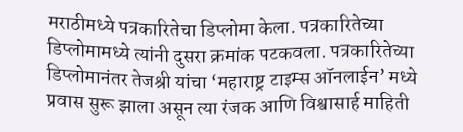मराठीमध्ये पत्रकारितेचा डिप्लोमा केला. पत्रकारितेच्या डिप्लोमामध्ये त्यांनी दुसरा क्रमांक पटकवला. पत्रकारितेच्या डिप्लोमानंतर तेजश्री यांचा ‘महाराष्ट्र टाइम्स ऑनलाईन’ मध्ये प्रवास सुरू झाला असून त्या रंजक आणि विश्वासार्ह माहिती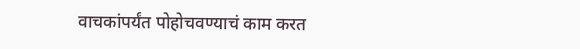वाचकांपर्यंत पोहोचवण्याचं काम करत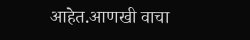आहेत.आणखी वाचा